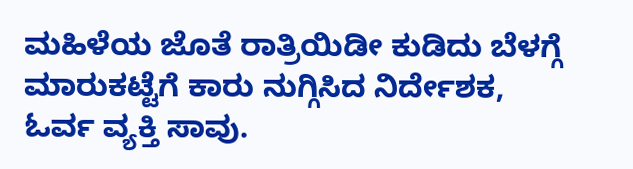ಮಹಿಳೆಯ ಜೊತೆ ರಾತ್ರಿಯಿಡೀ ಕುಡಿದು ಬೆಳಗ್ಗೆ ಮಾರುಕಟ್ಟೆಗೆ ಕಾರು ನುಗ್ಗಿಸಿದ ನಿರ್ದೇಶಕ, ಓರ್ವ ವ್ಯಕ್ತಿ ಸಾವು.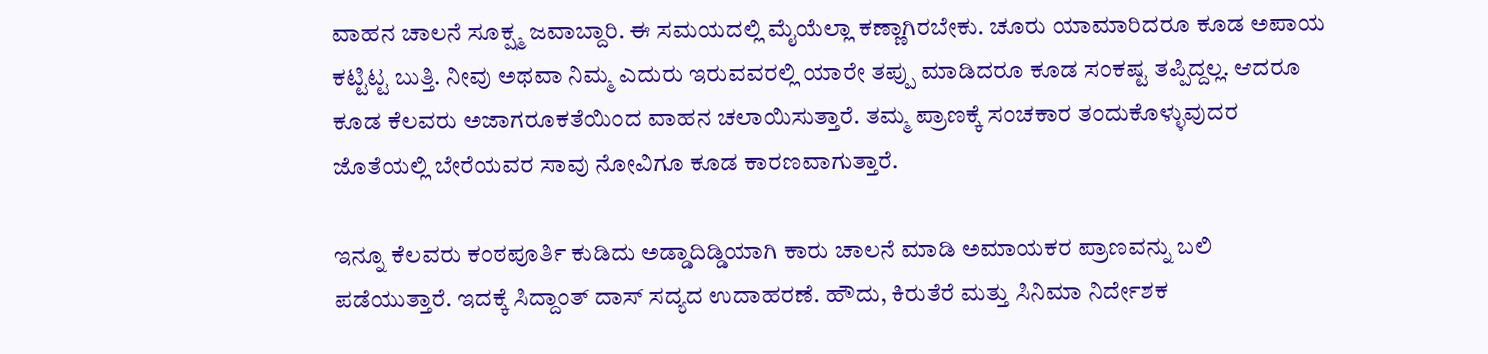ವಾಹನ ಚಾಲನೆ ಸೂಕ್ಷ್ಮ ಜವಾಬ್ದಾರಿ. ಈ ಸಮಯದಲ್ಲಿ ಮೈಯೆಲ್ಲಾ ಕಣ್ಣಾಗಿರಬೇಕು. ಚೂರು ಯಾಮಾರಿದರೂ ಕೂಡ ಅಪಾಯ ಕಟ್ಟಿಟ್ಟ ಬುತ್ತಿ. ನೀವು ಅಥವಾ ನಿಮ್ಮ ಎದುರು ಇರುವವರಲ್ಲಿ ಯಾರೇ ತಪ್ಪು ಮಾಡಿದರೂ ಕೂಡ ಸಂಕಷ್ಟ ತಪ್ಪಿದ್ದಲ್ಲ. ಆದರೂ ಕೂಡ ಕೆಲವರು ಅಜಾಗರೂಕತೆಯಿಂದ ವಾಹನ ಚಲಾಯಿಸುತ್ತಾರೆ. ತಮ್ಮ ಪ್ರಾಣಕ್ಕೆ ಸಂಚಕಾರ ತಂದುಕೊಳ್ಳುವುದರ ಜೊತೆಯಲ್ಲಿ ಬೇರೆಯವರ ಸಾವು ನೋವಿಗೂ ಕೂಡ ಕಾರಣವಾಗುತ್ತಾರೆ.

ಇನ್ನೂ ಕೆಲವರು ಕಂಠಪೂರ್ತಿ ಕುಡಿದು ಅಡ್ಡಾದಿಡ್ಡಿಯಾಗಿ ಕಾರು ಚಾಲನೆ ಮಾಡಿ ಅಮಾಯಕರ ಪ್ರಾಣವನ್ನು ಬಲಿ ಪಡೆಯುತ್ತಾರೆ. ಇದಕ್ಕೆ ಸಿದ್ದಾಂತ್ ದಾಸ್ ಸದ್ಯದ ಉದಾಹರಣೆ. ಹೌದು, ಕಿರುತೆರೆ ಮತ್ತು ಸಿನಿಮಾ ನಿರ್ದೇಶಕ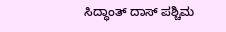ಸಿದ್ಧಾಂತ್ ದಾಸ್ ಪಶ್ಚಿಮ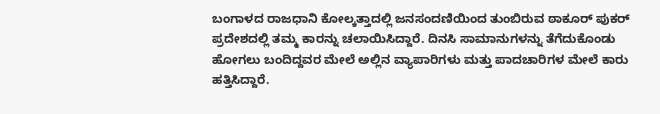ಬಂಗಾಳದ ರಾಜಧಾನಿ ಕೋಲ್ಕತ್ತಾದಲ್ಲಿ ಜನಸಂದಣಿಯಿಂದ ತುಂಬಿರುವ ಠಾಕೂರ್ ಪುಕರ್ ಪ್ರದೇಶದಲ್ಲಿ ತಮ್ಮ ಕಾರನ್ನು ಚಲಾಯಿಸಿದ್ದಾರೆ. ದಿನಸಿ ಸಾಮಾನುಗಳನ್ನು ತೆಗೆದುಕೊಂಡು ಹೋಗಲು ಬಂದಿದ್ದವರ ಮೇಲೆ ಅಲ್ಲಿನ ವ್ಯಾಪಾರಿಗಳು ಮತ್ತು ಪಾದಚಾರಿಗಳ ಮೇಲೆ ಕಾರು ಹತ್ತಿಸಿದ್ದಾರೆ.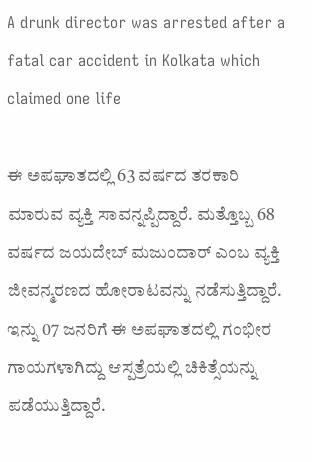A drunk director was arrested after a fatal car accident in Kolkata which claimed one life

ಈ ಅಪಘಾತದಲ್ಲಿ 63 ವರ್ಷದ ತರಕಾರಿ ಮಾರುವ ವ್ಯಕ್ತಿ ಸಾವನ್ನಪ್ಪಿದ್ದಾರೆ. ಮತ್ತೊಬ್ಬ 68 ವರ್ಷದ ಜಯದೇಬ್ ಮಜುಂದಾರ್ ಎಂಬ ವ್ಯಕ್ತಿ ಜೀವನ್ಮರಣದ ಹೋರಾಟವನ್ನು ನಡೆಸುತ್ತಿದ್ದಾರೆ. ಇನ್ನು 07 ಜನರಿಗೆ ಈ ಅಪಘಾತದಲ್ಲಿ ಗಂಭೀರ ಗಾಯಗಳಾಗಿದ್ದು ಆಸ್ಪತ್ರೆಯಲ್ಲಿ ಚಿಕಿತ್ಸೆಯನ್ನು ಪಡೆಯುತ್ತಿದ್ದಾರೆ.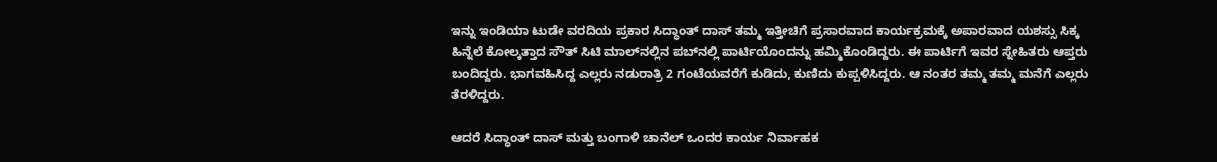ಇನ್ನು ಇಂಡಿಯಾ ಟುಡೇ ವರದಿಯ ಪ್ರಕಾರ ಸಿದ್ಧಾಂತ್ ದಾಸ್ ತಮ್ಮ ಇತ್ತೀಚಿಗೆ ಪ್ರಸಾರವಾದ ಕಾರ್ಯಕ್ರಮಕ್ಕೆ ಅಪಾರವಾದ ಯಶಸ್ಸು ಸಿಕ್ಕ ಹಿನ್ನೆಲೆ ಕೋಲ್ಕತ್ತಾದ ಸೌತ್ ಸಿಟಿ ಮಾಲ್‌ನಲ್ಲಿನ ಪಬ್‌ನಲ್ಲಿ ಪಾರ್ಟಿಯೊಂದನ್ನು ಹಮ್ಮಿಕೊಂಡಿದ್ದರು. ಈ ಪಾರ್ಟಿಗೆ ಇವರ ಸ್ನೇಹಿತರು ಆಪ್ತರು ಬಂದಿದ್ದರು. ಭಾಗವಹಿಸಿದ್ದ ಎಲ್ಲರು ನಡುರಾತ್ರಿ 2 ಗಂಟೆಯವರೆಗೆ ಕುಡಿದು, ಕುಣಿದು ಕುಪ್ಪಳಿಸಿದ್ದರು. ಆ ನಂತರ ತಮ್ಮ ತಮ್ಮ ಮನೆಗೆ ಎಲ್ಲರು ತೆರಳಿದ್ದರು.

ಆದರೆ ಸಿದ್ಧಾಂತ್ ದಾಸ್ ಮತ್ತು ಬಂಗಾಳಿ ಚಾನೆಲ್ ಒಂದರ ಕಾರ್ಯ ನಿರ್ವಾಹಕ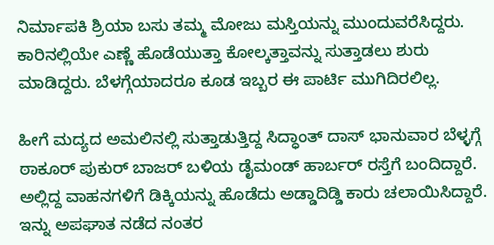ನಿರ್ಮಾಪಕಿ ಶ್ರಿಯಾ ಬಸು ತಮ್ಮ ಮೋಜು ಮಸ್ತಿಯನ್ನು ಮುಂದುವರೆಸಿದ್ದರು. ಕಾರಿನಲ್ಲಿಯೇ ಎಣ್ಣೆ ಹೊಡೆಯುತ್ತಾ ಕೋಲ್ಕತ್ತಾವನ್ನು ಸುತ್ತಾಡಲು ಶುರು ಮಾಡಿದ್ದರು. ಬೆಳಗ್ಗೆಯಾದರೂ ಕೂಡ ಇಬ್ಬರ ಈ ಪಾರ್ಟಿ ಮುಗಿದಿರಲಿಲ್ಲ.

ಹೀಗೆ ಮದ್ಯದ ಅಮಲಿನಲ್ಲಿ ಸುತ್ತಾಡುತ್ತಿದ್ದ ಸಿದ್ಧಾಂತ್ ದಾಸ್ ಭಾನುವಾರ ಬೆಳ್ಳಗ್ಗೆ ಠಾಕೂರ್ ಪುಕುರ್ ಬಾಜರ್‌ ಬಳಿಯ ಡೈಮಂಡ್ ಹಾರ್ಬರ್ ರಸ್ತೆಗೆ ಬಂದಿದ್ದಾರೆ. ಅಲ್ಲಿದ್ದ ವಾಹನಗಳಿಗೆ ಡಿಕ್ಕಿಯನ್ನು ಹೊಡೆದು ಅಡ್ಡಾದಿಡ್ಡಿ ಕಾರು ಚಲಾಯಿಸಿದ್ದಾರೆ. ಇನ್ನು ಅಪಘಾತ ನಡೆದ ನಂತರ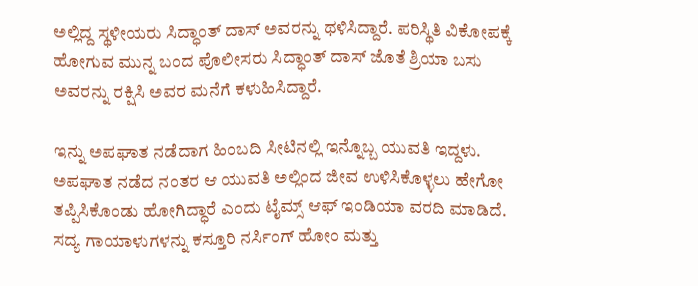ಅಲ್ಲಿದ್ದ ಸ್ಥಳೀಯರು ಸಿದ್ಧಾಂತ್ ದಾಸ್ ಅವರನ್ನು ಥಳಿಸಿದ್ದಾರೆ. ಪರಿಸ್ಥಿತಿ ವಿಕೋಪಕ್ಕೆ ಹೋಗುವ ಮುನ್ನ ಬಂದ ಪೊಲೀಸರು ಸಿದ್ಧಾಂತ್ ದಾಸ್ ಜೊತೆ ಶ್ರಿಯಾ ಬಸು ಅವರನ್ನು ರಕ್ಷಿಸಿ ಅವರ ಮನೆಗೆ ಕಳುಹಿಸಿದ್ದಾರೆ.

ಇನ್ನು ಅಪಘಾತ ನಡೆದಾಗ ಹಿಂಬದಿ ಸೀಟಿನಲ್ಲಿ ಇನ್ನೊಬ್ಬ ಯುವತಿ ಇದ್ದಳು. ಅಪಘಾತ ನಡೆದ ನಂತರ ಆ ಯುವತಿ ಅಲ್ಲಿಂದ ಜೀವ ಉಳಿಸಿಕೊಳ್ಳಲು ಹೇಗೋ ತಪ್ಪಿಸಿಕೊಂಡು ಹೋಗಿದ್ಧಾರೆ ಎಂದು ಟೈಮ್ಸ್ ಆಫ್ ಇಂಡಿಯಾ ವರದಿ ಮಾಡಿದೆ. ಸದ್ಯ ಗಾಯಾಳುಗಳನ್ನು ಕಸ್ತೂರಿ ನರ್ಸಿಂಗ್ ಹೋಂ ಮತ್ತು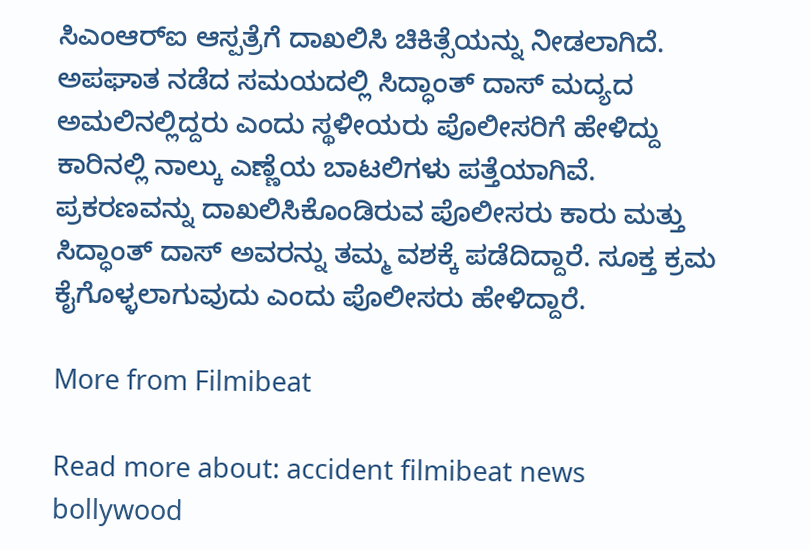ಸಿಎಂಆರ್‌ಐ ಆಸ್ಪತ್ರೆಗೆ ದಾಖಲಿಸಿ ಚಿಕಿತ್ಸೆಯನ್ನು ನೀಡಲಾಗಿದೆ. ಅಪಘಾತ ನಡೆದ ಸಮಯದಲ್ಲಿ ಸಿದ್ಧಾಂತ್ ದಾಸ್ ಮದ್ಯದ ಅಮಲಿನಲ್ಲಿದ್ದರು ಎಂದು ಸ್ಥಳೀಯರು ಪೊಲೀಸರಿಗೆ ಹೇಳಿದ್ದು ಕಾರಿನಲ್ಲಿ ನಾಲ್ಕು ಎಣ್ಣೆಯ ಬಾಟಲಿಗಳು ಪತ್ತೆಯಾಗಿವೆ. ಪ್ರಕರಣವನ್ನು ದಾಖಲಿಸಿಕೊಂಡಿರುವ ಪೊಲೀಸರು ಕಾರು ಮತ್ತು ಸಿದ್ಧಾಂತ್ ದಾಸ್ ಅವರನ್ನು ತಮ್ಮ ವಶಕ್ಕೆ ಪಡೆದಿದ್ದಾರೆ. ಸೂಕ್ತ ಕ್ರಮ ಕೈಗೊಳ್ಳಲಾಗುವುದು ಎಂದು ಪೊಲೀಸರು ಹೇಳಿದ್ದಾರೆ.

More from Filmibeat

Read more about: accident filmibeat news bollywood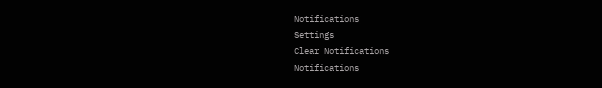Notifications
Settings
Clear Notifications
Notifications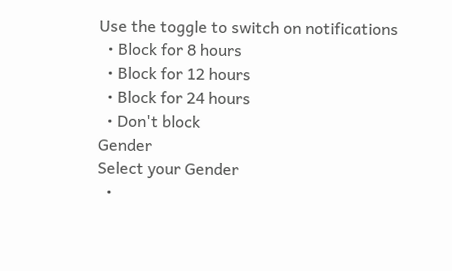Use the toggle to switch on notifications
  • Block for 8 hours
  • Block for 12 hours
  • Block for 24 hours
  • Don't block
Gender
Select your Gender
  •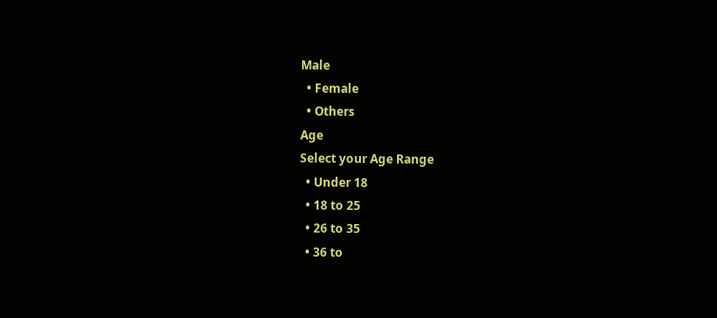Male
  • Female
  • Others
Age
Select your Age Range
  • Under 18
  • 18 to 25
  • 26 to 35
  • 36 to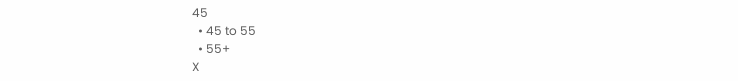45
  • 45 to 55
  • 55+
X